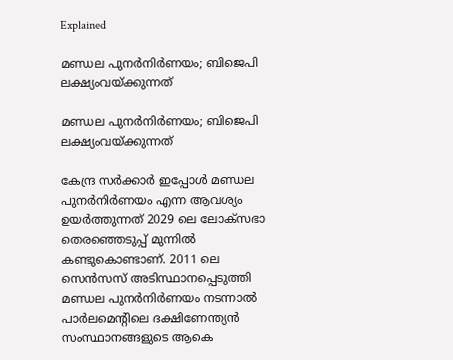Explained

മണ്ഡല പുനർനിർണയം; ബിജെപി ലക്ഷ്യംവയ്ക്കുന്നത്

മണ്ഡല പുനർനിർണയം; ബിജെപി ലക്ഷ്യംവയ്ക്കുന്നത്

കേന്ദ്ര സർക്കാർ ഇപ്പോൾ മണ്ഡല പുനർനിർണയം എന്ന ആവശ്യം ഉയർത്തുന്നത് 2029 ലെ ലോക്‌സഭാ തെരഞ്ഞെടുപ്പ് മുന്നിൽ കണ്ടുകൊണ്ടാണ്. 2011 ലെ സെൻസസ് അടിസ്ഥാനപ്പെടുത്തി മണ്ഡല പുനർനിർണയം നടന്നാൽ പാർലമെന്റിലെ ദക്ഷിണേന്ത്യൻ സംസ്ഥാനങ്ങളുടെ ആകെ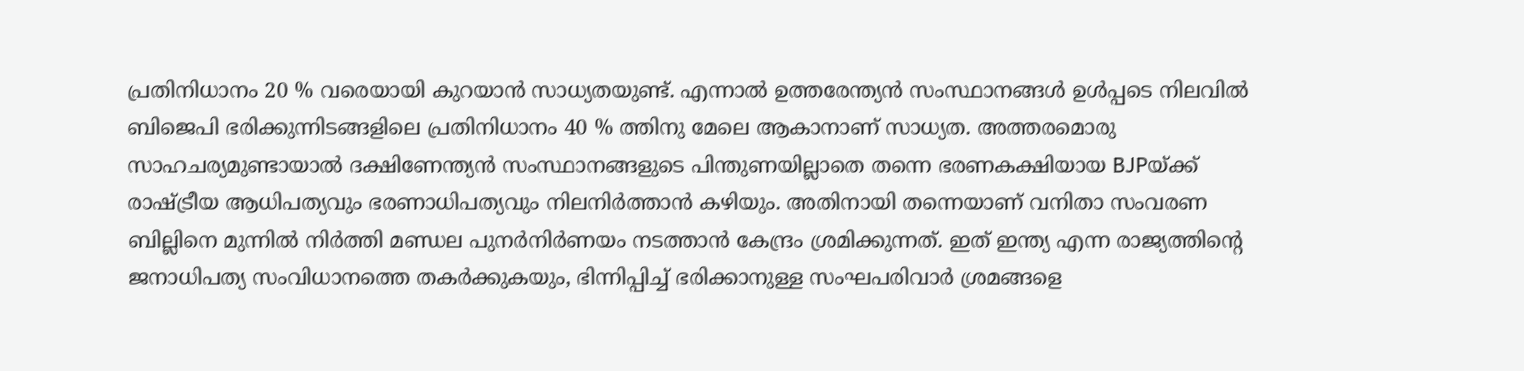പ്രതിനിധാനം 20 % വരെയായി കുറയാൻ സാധ്യതയുണ്ട്. എന്നാൽ ഉത്തരേന്ത്യൻ സംസ്ഥാനങ്ങൾ ഉൾപ്പടെ നിലവിൽ ബിജെപി ഭരിക്കുന്നിടങ്ങളിലെ പ്രതിനിധാനം 40 % ത്തിനു മേലെ ആകാനാണ് സാധ്യത. അത്തരമൊരു സാഹചര്യമുണ്ടായാൽ ദക്ഷിണേന്ത്യൻ സംസ്ഥാനങ്ങളുടെ പിന്തുണയില്ലാതെ തന്നെ ഭരണകക്ഷിയായ BJPയ്ക്ക് രാഷ്ട്രീയ ആധിപത്യവും ഭരണാധിപത്യവും നിലനിർത്താൻ കഴിയും. അതിനായി തന്നെയാണ് വനിതാ സംവരണ ബില്ലിനെ മുന്നിൽ നിർത്തി മണ്ഡല പുനർനിർണയം നടത്താൻ കേന്ദ്രം ശ്രമിക്കുന്നത്. ഇത് ഇന്ത്യ എന്ന രാജ്യത്തിന്റെ ജനാധിപത്യ സംവിധാനത്തെ തകർക്കുകയും, ഭിന്നിപ്പിച്ച് ഭരിക്കാനുള്ള സംഘപരിവാർ ശ്രമങ്ങളെ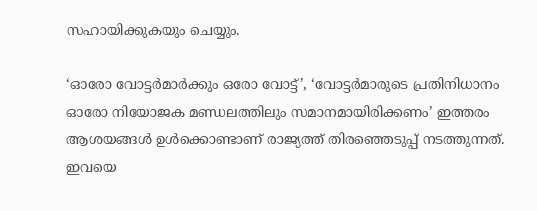സഹായിക്കുകയും ചെയ്യും.

‘ഓരോ വോട്ടർമാർക്കും ഒരോ വോട്ട്’, ‘വോട്ടർമാരുടെ പ്രതിനിധാനം ഓരോ നിയോജക മണ്ഡലത്തിലും സമാനമായിരിക്കണം’ ഇത്തരം ആശയങ്ങൾ ഉൾക്കൊണ്ടാണ് രാജ്യത്ത് തിരഞ്ഞെടുപ്പ് നടത്തുന്നത്. ഇവയെ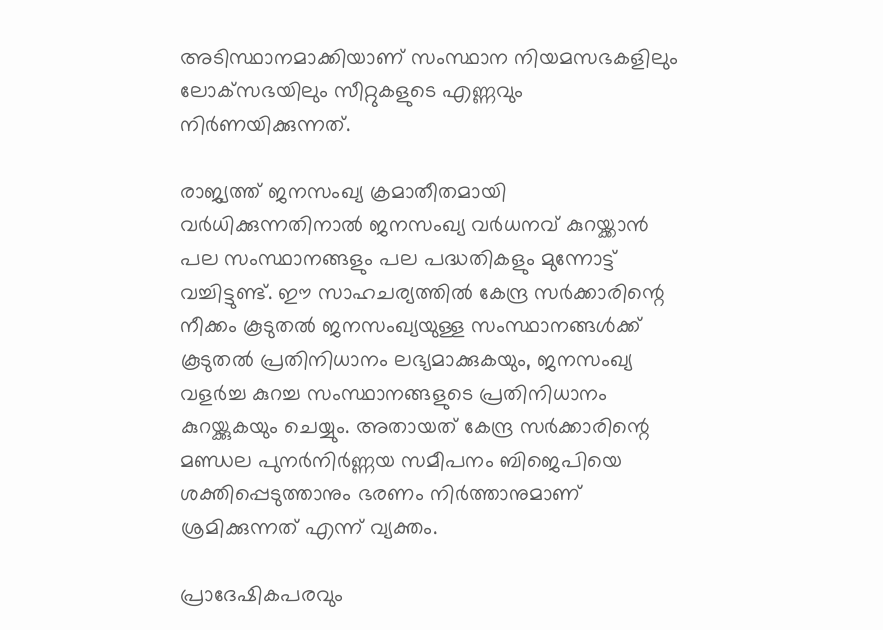അടിസ്ഥാനമാക്കിയാണ് സംസ്ഥാന നിയമസഭകളിലും ലോക്‌സഭയിലും സീറ്റുകളുടെ എണ്ണവും നിർണയിക്കുന്നത്.

രാജ്യത്ത് ജനസംഖ്യ ക്രമാതീതമായി വർധിക്കുന്നതിനാൽ ജനസംഖ്യ വർധനവ് കുറയ്ക്കാൻ പല സംസ്ഥാനങ്ങളും പല പദ്ധതികളും മുന്നോട്ട് വച്ചിട്ടുണ്ട്. ഈ സാഹചര്യത്തിൽ കേന്ദ്ര സർക്കാരിന്റെ നീക്കം കൂടുതൽ ജനസംഖ്യയുള്ള സംസ്ഥാനങ്ങൾക്ക് കൂടുതൽ പ്രതിനിധാനം ലഭ്യമാക്കുകയും, ജനസംഖ്യ വളർച്ച കുറച്ച സംസ്ഥാനങ്ങളുടെ പ്രതിനിധാനം കുറയ്ക്കുകയും ചെയ്യും. അതായത് കേന്ദ്ര സർക്കാരിന്റെ മണ്ഡല പുനർനിർണ്ണയ സമീപനം ബിജെപിയെ ശക്തിപ്പെടുത്താനും ഭരണം നിർത്താനുമാണ് ശ്രമിക്കുന്നത് എന്ന് വ്യക്തം.

പ്രാദേഷികപരവും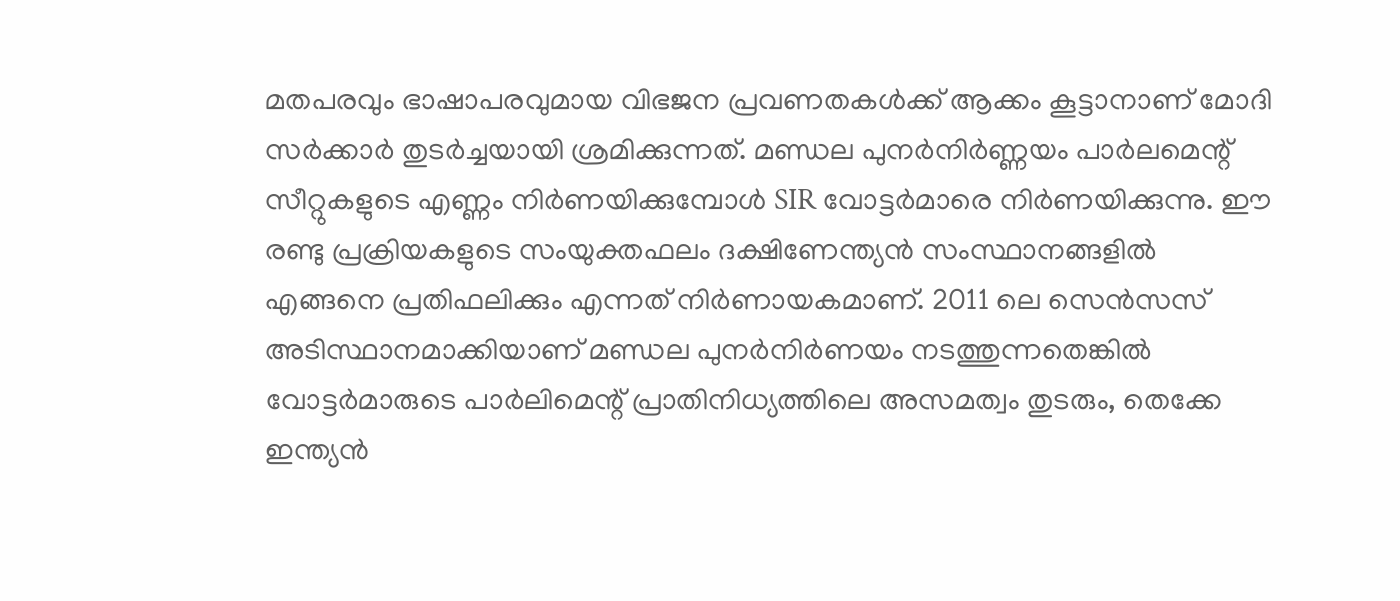മതപരവും ഭാഷാപരവുമായ വിഭജന പ്രവണതകൾക്ക് ആക്കം കൂട്ടാനാണ് മോദി സർക്കാർ തുടർച്ചയായി ശ്രമിക്കുന്നത്. മണ്ഡല പുനർനിർണ്ണയം പാർലമെന്റ് സീറ്റുകളുടെ എണ്ണം നിർണയിക്കുമ്പോൾ SIR വോട്ടർമാരെ നിർണയിക്കുന്നു. ഈ രണ്ടു പ്രക്രിയകളുടെ സംയുക്തഫലം ദക്ഷിണേന്ത്യൻ സംസ്ഥാനങ്ങളിൽ എങ്ങനെ പ്രതിഫലിക്കും എന്നത് നിർണായകമാണ്. 2011 ലെ സെൻസസ് അടിസ്ഥാനമാക്കിയാണ് മണ്ഡല പുനർനിർണയം നടത്തുന്നതെങ്കിൽ വോട്ടർമാരുടെ പാർലിമെന്റ് പ്രാതിനിധ്യത്തിലെ അസമത്വം തുടരും, തെക്കേ ഇന്ത്യൻ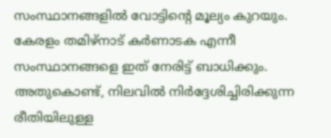സംസ്ഥാനങ്ങളിൽ വോട്ടിന്റെ മൂല്യം കുറയും. കേരളം തമിഴ്‌നാട് കർണാടക എന്നീ സംസ്ഥാനങ്ങളെ ഇത് നേരിട്ട് ബാധിക്കും. അതുകൊണ്ട്, നിലവിൽ നിർദ്ദേശിച്ചിരിക്കുന്ന രീതിയിലുള്ള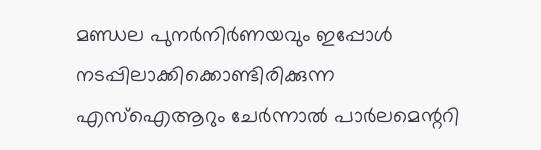മണ്ഡല പുനർനിർണയവും ഇപ്പോൾ നടപ്പിലാക്കിക്കൊണ്ടിരിക്കുന്ന എസ്‌ഐആറും ചേർന്നാൽ പാർലമെന്ററി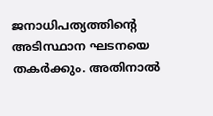ജനാധിപത്യത്തിന്റെ അടിസ്ഥാന ഘടനയെ തകർക്കും. അതിനാൽ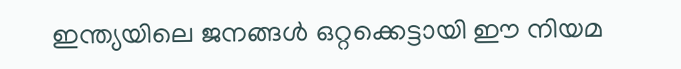ഇന്ത്യയിലെ ജനങ്ങൾ ഒറ്റക്കെട്ടായി ഈ നിയമ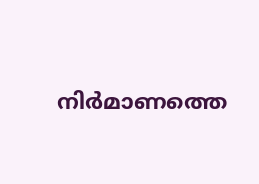നിർമാണത്തെ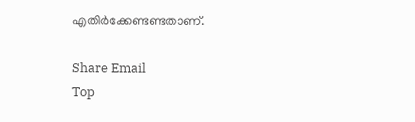എതിർക്കേണ്ടണ്ടതാണ്.

Share Email
Top